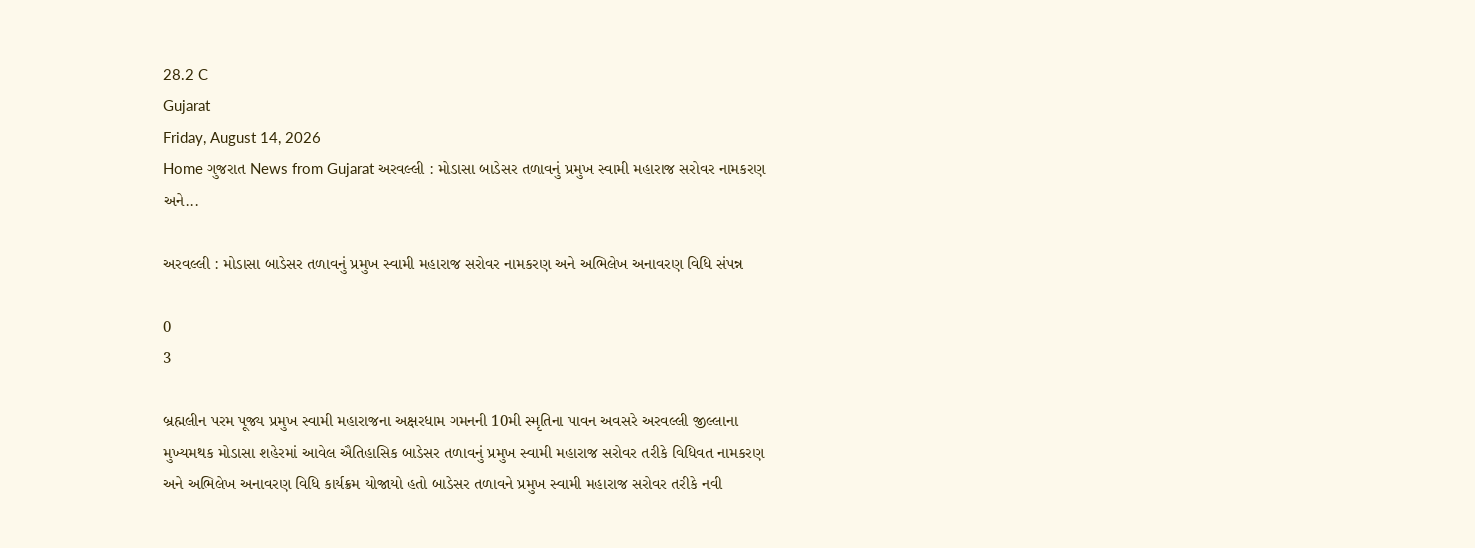28.2 C
Gujarat
Friday, August 14, 2026
Home ગુજરાત News from Gujarat અરવલ્લી : મોડાસા બાડેસર તળાવનું પ્રમુખ સ્વામી મહારાજ સરોવર નામકરણ અને...

અરવલ્લી : મોડાસા બાડેસર તળાવનું પ્રમુખ સ્વામી મહારાજ સરોવર નામકરણ અને અભિલેખ અનાવરણ વિધિ સંપન્ન

0
3

બ્રહ્મલીન પરમ પૂજ્ય પ્રમુખ સ્વામી મહારાજના અક્ષરધામ ગમનની 10મી સ્મૃતિના પાવન અવસરે અરવલ્લી જીલ્લાના મુખ્યમથક મોડાસા શહેરમાં આવેલ ઐતિહાસિક બાડેસર તળાવનું પ્રમુખ સ્વામી મહારાજ સરોવર તરીકે વિધિવત નામકરણ અને અભિલેખ અનાવરણ વિધિ કાર્યક્રમ યોજાયો હતો બાડેસર તળાવને પ્રમુખ સ્વામી મહારાજ સરોવર તરીકે નવી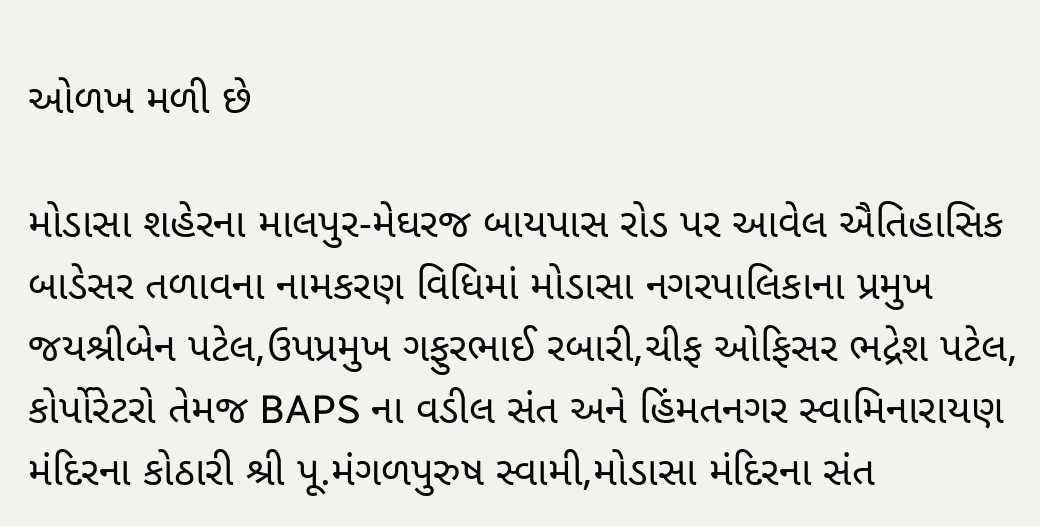ઓળખ મળી છે

મોડાસા શહેરના માલપુર-મેઘરજ બાયપાસ રોડ પર આવેલ ઐતિહાસિક બાડેસર તળાવના નામકરણ વિધિમાં મોડાસા નગરપાલિકાના પ્રમુખ જયશ્રીબેન પટેલ,ઉપપ્રમુખ ગફુરભાઈ રબારી,ચીફ ઓફિસર ભદ્રેશ પટેલ, કોર્પોરેટરો તેમજ BAPS ના વડીલ સંત અને હિંમતનગર સ્વામિનારાયણ મંદિરના કોઠારી શ્રી પૂ.મંગળપુરુષ સ્વામી,મોડાસા મંદિરના સંત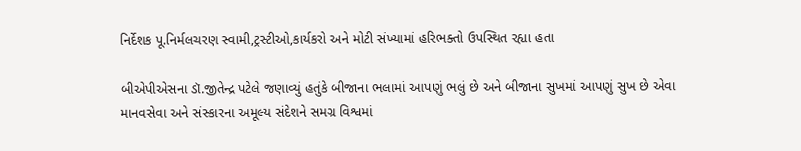નિર્દેશક પૂ.નિર્મલચરણ સ્વામી,ટ્રસ્ટીઓ,કાર્યકરો અને મોટી સંખ્યામાં હરિભક્તો ઉપસ્થિત રહ્યા હતા

બીએપીએસના ડૉ.જીતેન્દ્ર પટેલે જણાવ્યું હતુંકે બીજાના ભલામાં આપણું ભલું છે અને બીજાના સુખમાં આપણું સુખ છે એવા માનવસેવા અને સંસ્કારના અમૂલ્ય સંદેશને સમગ્ર વિશ્વમાં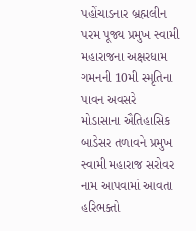પહોંચાડનાર બ્રહ્મલીન પરમ પૂજ્ય પ્રમુખ સ્વામી મહારાજના અક્ષરધામ ગમનની 10મી સ્મૃતિના પાવન અવસરે મોડાસાના ઐતિહાસિક બાડેસર તળાવને પ્રમુખ સ્વામી મહારાજ સરોવર નામ આપવામાં આવતા હરિભક્તો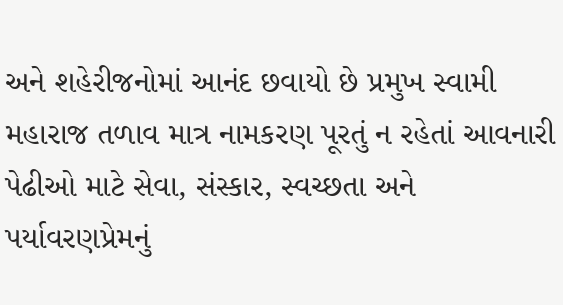અને શહેરીજનોમાં આનંદ છવાયો છે પ્રમુખ સ્વામી મહારાજ તળાવ માત્ર નામકરણ પૂરતું ન રહેતાં આવનારી પેઢીઓ માટે સેવા, સંસ્કાર, સ્વચ્છતા અને પર્યાવરણપ્રેમનું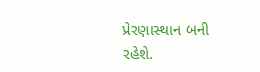પ્રેરણાસ્થાન બની રહેશે.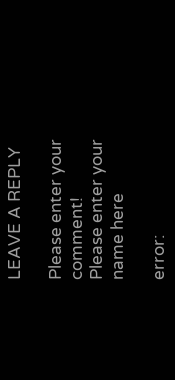LEAVE A REPLY

Please enter your comment!
Please enter your name here

error: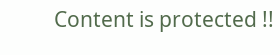Content is protected !!